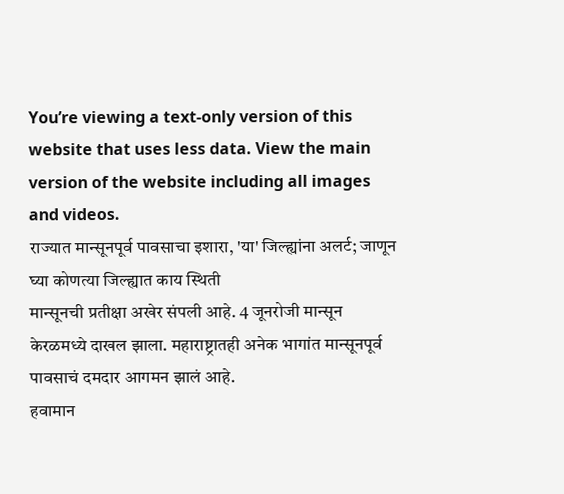You’re viewing a text-only version of this website that uses less data. View the main version of the website including all images and videos.
राज्यात मान्सूनपूर्व पावसाचा इशारा, 'या' जिल्ह्यांना अलर्ट; जाणून घ्या कोणत्या जिल्ह्यात काय स्थिती
मान्सूनची प्रतीक्षा अखेर संपली आहे. 4 जूनरोजी मान्सून केरळमध्ये दाखल झाला. महाराष्ट्रातही अनेक भागांत मान्सूनपूर्व पावसाचं दमदार आगमन झालं आहे.
हवामान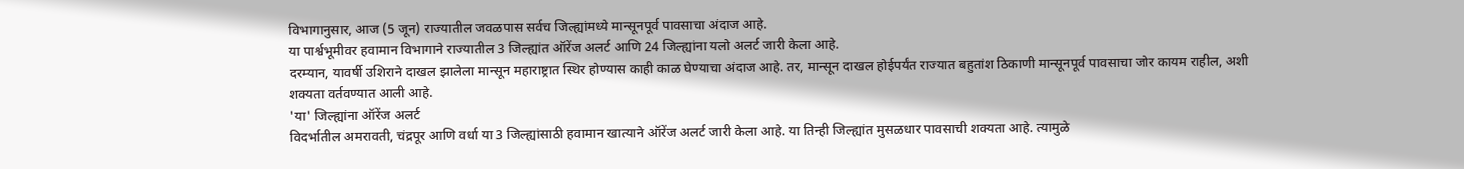विभागानुसार, आज (5 जून) राज्यातील जवळपास सर्वच जिल्ह्यांमध्ये मान्सूनपूर्व पावसाचा अंदाज आहे.
या पार्श्वभूमीवर हवामान विभागाने राज्यातील 3 जिल्ह्यांत ऑरेंज अलर्ट आणि 24 जिल्ह्यांना यलो अलर्ट जारी केला आहे.
दरम्यान, यावर्षी उशिराने दाखल झालेला मान्सून महाराष्ट्रात स्थिर होण्यास काही काळ घेण्याचा अंदाज आहे. तर, मान्सून दाखल होईपर्यंत राज्यात बहुतांश ठिकाणी मान्सूनपूर्व पावसाचा जोर कायम राहील, अशी शक्यता वर्तवण्यात आली आहे.
'या' जिल्ह्यांना ऑरेंज अलर्ट
विदर्भातील अमरावती, चंद्रपूर आणि वर्धा या 3 जिल्ह्यांसाठी हवामान खात्याने ऑरेंज अलर्ट जारी केला आहे. या तिन्ही जिल्ह्यांत मुसळधार पावसाची शक्यता आहे. त्यामुळे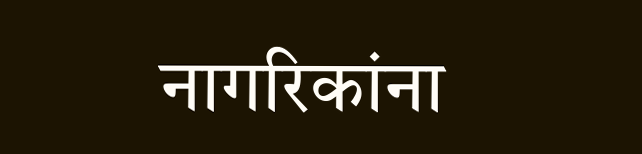नागरिकांना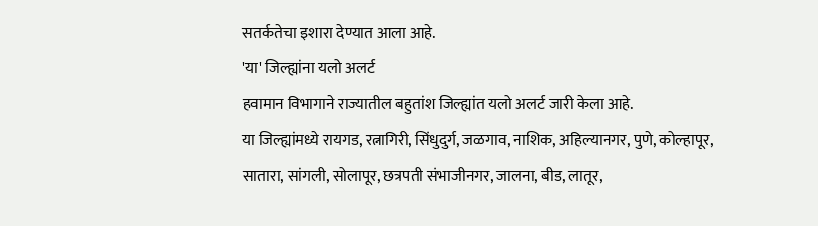सतर्कतेचा इशारा देण्यात आला आहे.
'या' जिल्ह्यांना यलो अलर्ट
हवामान विभागाने राज्यातील बहुतांश जिल्ह्यांत यलो अलर्ट जारी केला आहे.
या जिल्ह्यांमध्ये रायगड, रत्नागिरी, सिंधुदुर्ग, जळगाव, नाशिक, अहिल्यानगर, पुणे, कोल्हापूर, सातारा, सांगली, सोलापूर, छत्रपती संभाजीनगर, जालना, बीड, लातूर,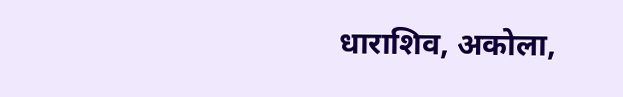धाराशिव, अकोला,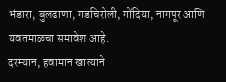भंडारा, बुलढाणा, गडचिरोली, गोंदिया, नागपूर आणि यवतमाळचा समावेश आहे.
दरम्यान, हवामान खात्याने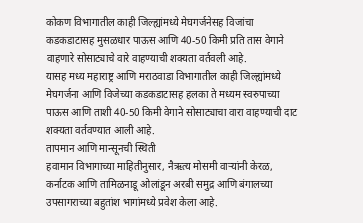कोकण विभागातील काही जिल्ह्यांमध्ये मेघगर्जनेसह विजांचा कडकडाटासह मुसळधार पाऊस आणि 40-50 किमी प्रति तास वेगाने वाहणारे सोसाट्याचे वारे वाहण्याची शक्यता वर्तवली आहे.
यासह मध्य महाराष्ट्र आणि मराठवाडा विभागातील काही जिल्ह्यांमध्ये मेघगर्जना आणि विजेच्या कडकडाटासह हलका ते मध्यम स्वरुपाच्या पाऊस आणि ताशी 40-50 किमी वेगाने सोसाट्याचा वारा वाहण्याची दाट शक्यता वर्तवण्यात आली आहे.
तापमान आणि मान्सूनची स्थिती
हवामान विभागाच्या माहितीनुसार, नैऋत्य मोसमी वाऱ्यांनी केरळ, कर्नाटक आणि तामिळनाडू ओलांडून अरबी समुद्र आणि बंगालच्या उपसागराच्या बहुतांश भागांमध्ये प्रवेश केला आहे.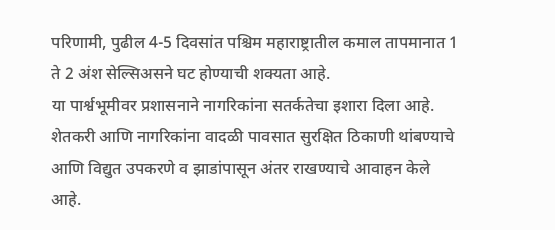परिणामी, पुढील 4-5 दिवसांत पश्चिम महाराष्ट्रातील कमाल तापमानात 1 ते 2 अंश सेल्सिअसने घट होण्याची शक्यता आहे.
या पार्श्वभूमीवर प्रशासनाने नागरिकांना सतर्कतेचा इशारा दिला आहे. शेतकरी आणि नागरिकांना वादळी पावसात सुरक्षित ठिकाणी थांबण्याचे आणि विद्युत उपकरणे व झाडांपासून अंतर राखण्याचे आवाहन केले आहे.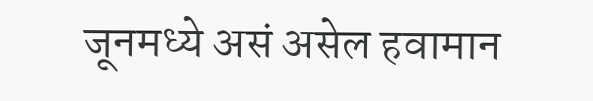जूनमध्ये असं असेल हवामान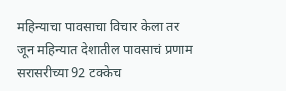महिन्याचा पावसाचा विचार केला तर जून महिन्यात देशातील पावसाचं प्रणाम सरासरीच्या 92 टक्केच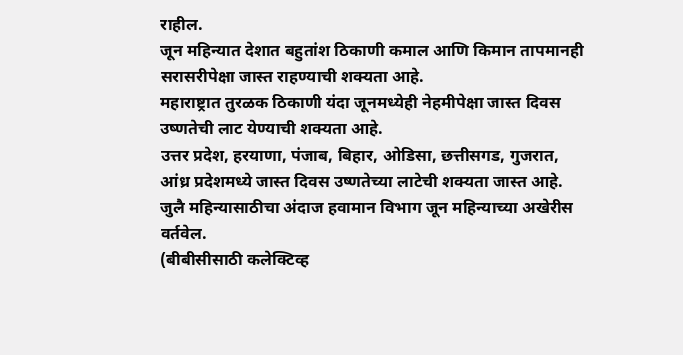राहील.
जून महिन्यात देशात बहुतांश ठिकाणी कमाल आणि किमान तापमानही सरासरीपेक्षा जास्त राहण्याची शक्यता आहे.
महाराष्ट्रात तुरळक ठिकाणी यंदा जूनमध्येही नेहमीपेक्षा जास्त दिवस उष्णतेची लाट येण्याची शक्यता आहे.
उत्तर प्रदेश, हरयाणा, पंजाब, बिहार, ओडिसा, छत्तीसगड, गुजरात, आंध्र प्रदेशमध्ये जास्त दिवस उष्णतेच्या लाटेची शक्यता जास्त आहे.
जुलै महिन्यासाठीचा अंदाज हवामान विभाग जून महिन्याच्या अखेरीस वर्तवेल.
(बीबीसीसाठी कलेक्टिव्ह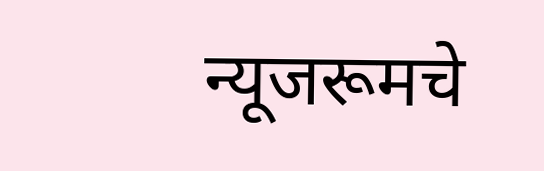न्यूजरूमचे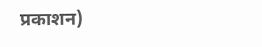प्रकाशन)